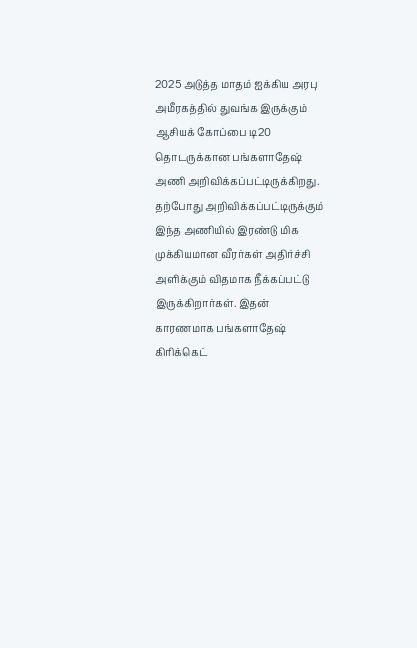2025 அடுத்த மாதம் ஐக்கிய அரபு அமீரகத்தில் துவங்க இருக்கும் ஆசியக் கோப்பை டி20 தொடருக்கான பங்களாதேஷ் அணி அறிவிக்கப்பட்டிருக்கிறது.
தற்போது அறிவிக்கப்பட்டிருக்கும் இந்த அணியில் இரண்டு மிக முக்கியமான வீரர்கள் அதிர்ச்சி அளிக்கும் விதமாக நீக்கப்பட்டு இருக்கிறார்கள். இதன் காரணமாக பங்களாதேஷ் கிரிக்கெட்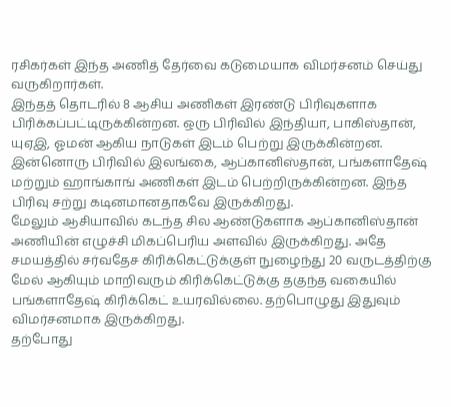ரசிகர்கள் இந்த அணித் தேர்வை கடுமையாக விமர்சனம் செய்து வருகிறார்கள்.
இந்தத் தொடரில் 8 ஆசிய அணிகள் இரண்டு பிரிவுகளாக பிரிக்கப்பட்டிருக்கின்றன. ஒரு பிரிவில் இந்தியா, பாகிஸ்தான், யுஏஇ, ஓமன் ஆகிய நாடுகள் இடம் பெற்று இருக்கின்றன. இன்னொரு பிரிவில் இலங்கை, ஆப்கானிஸ்தான், பங்களாதேஷ் மற்றும் ஹாங்காங் அணிகள் இடம் பெற்றிருக்கின்றன. இந்த பிரிவு சற்று கடினமானதாகவே இருக்கிறது.
மேலும் ஆசியாவில் கடந்த சில ஆண்டுகளாக ஆப்கானிஸ்தான் அணியின் எழுச்சி மிகப்பெரிய அளவில் இருக்கிறது. அதே சமயத்தில் சர்வதேச கிரிக்கெட்டுக்குள் நுழைந்து 20 வருடத்திற்கு மேல் ஆகியும் மாறிவரும் கிரிக்கெட்டுக்கு தகுந்த வகையில் பங்களாதேஷ் கிரிக்கெட் உயரவில்லை. தற்பொழுது இதுவும் விமர்சனமாக இருக்கிறது.
தற்போது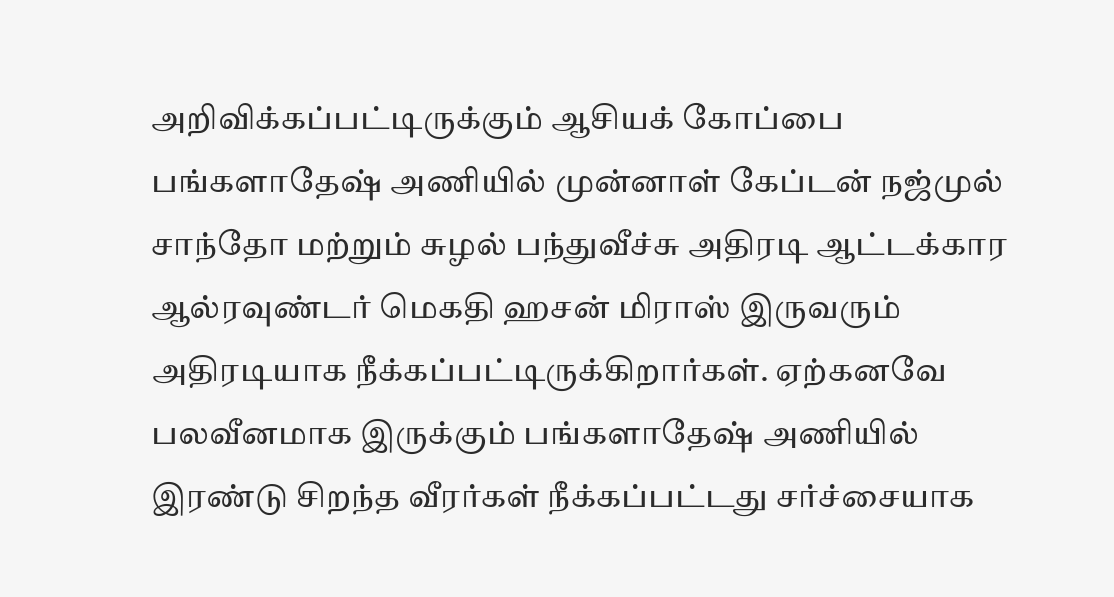அறிவிக்கப்பட்டிருக்கும் ஆசியக் கோப்பை பங்களாதேஷ் அணியில் முன்னாள் கேப்டன் நஜ்முல் சாந்தோ மற்றும் சுழல் பந்துவீச்சு அதிரடி ஆட்டக்கார ஆல்ரவுண்டர் மெகதி ஹசன் மிராஸ் இருவரும் அதிரடியாக நீக்கப்பட்டிருக்கிறார்கள். ஏற்கனவே பலவீனமாக இருக்கும் பங்களாதேஷ் அணியில் இரண்டு சிறந்த வீரர்கள் நீக்கப்பட்டது சர்ச்சையாக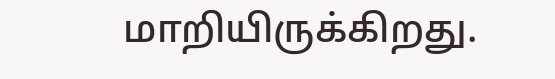மாறியிருக்கிறது.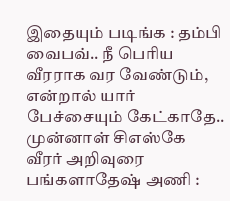இதையும் படிங்க : தம்பி வைபவ்.. நீ பெரிய வீரராக வர வேண்டும், என்றால் யார் பேச்சையும் கேட்காதே.. முன்னாள் சிஎஸ்கே வீரர் அறிவுரை
பங்களாதேஷ் அணி :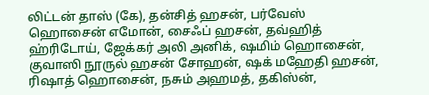லிட்டன் தாஸ் (கே), தன்சித் ஹசன், பர்வேஸ் ஹொசைன் எமோன், சைஃப் ஹசன், தவ்ஹித் ஹ்ரிடோய், ஜேக்கர் அலி அனிக், ஷமிம் ஹொசைன், குவாஸி நூருல் ஹசன் சோஹன், ஷக் மஹேதி ஹசன், ரிஷாத் ஹொசைன், நசும் அஹமத், தகிஸ்ன்,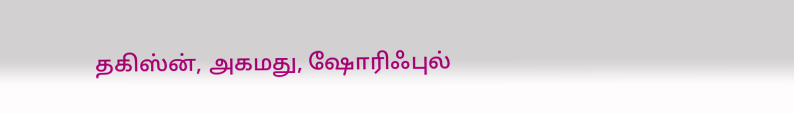தகிஸ்ன், அகமது, ஷோரிஃபுல்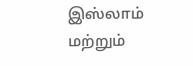இஸ்லாம் மற்றும்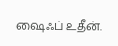ஷைஃப் உதீன்.